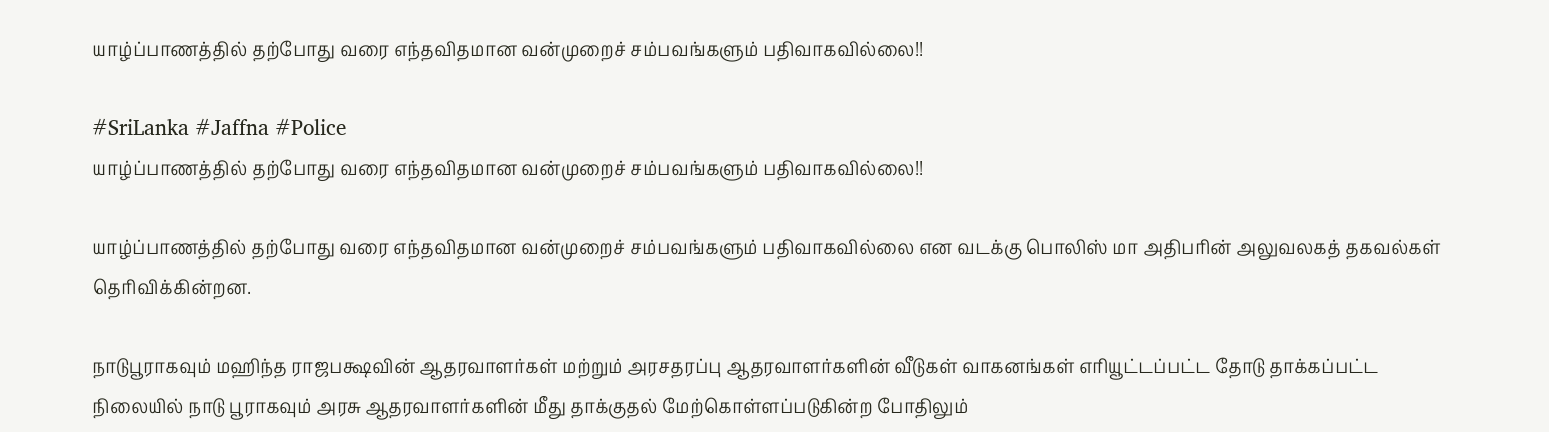யாழ்ப்பாணத்தில் தற்போது வரை எந்தவிதமான வன்முறைச் சம்பவங்களும் பதிவாகவில்லை!!

#SriLanka #Jaffna #Police
யாழ்ப்பாணத்தில் தற்போது வரை எந்தவிதமான வன்முறைச் சம்பவங்களும் பதிவாகவில்லை!!

யாழ்ப்பாணத்தில் தற்போது வரை எந்தவிதமான வன்முறைச் சம்பவங்களும் பதிவாகவில்லை என வடக்கு பொலிஸ் மா அதிபரின் அலுவலகத் தகவல்கள் தெரிவிக்கின்றன.

நாடுபூராகவும் மஹிந்த ராஜபக்ஷவின் ஆதரவாளர்கள் மற்றும் அரசதரப்பு ஆதரவாளர்களின் வீடுகள் வாகனங்கள் எரியூட்டப்பட்ட தோடு தாக்கப்பட்ட நிலையில் நாடு பூராகவும் அரசு ஆதரவாளர்களின் மீது தாக்குதல் மேற்கொள்ளப்படுகின்ற போதிலும்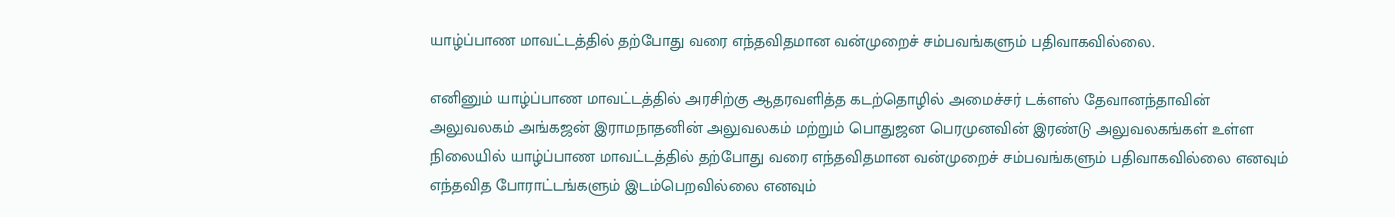யாழ்ப்பாண மாவட்டத்தில் தற்போது வரை எந்தவிதமான வன்முறைச் சம்பவங்களும் பதிவாகவில்லை.

எனினும் யாழ்ப்பாண மாவட்டத்தில் அரசிற்கு ஆதரவளித்த கடற்தொழில் அமைச்சர் டக்ளஸ் தேவானந்தாவின் அலுவலகம் அங்கஜன் இராமநாதனின் அலுவலகம் மற்றும் பொதுஜன பெரமுனவின் இரண்டு அலுவலகங்கள் உள்ள நிலையில் யாழ்ப்பாண மாவட்டத்தில் தற்போது வரை எந்தவிதமான வன்முறைச் சம்பவங்களும் பதிவாகவில்லை எனவும் எந்தவித போராட்டங்களும் இடம்பெறவில்லை எனவும்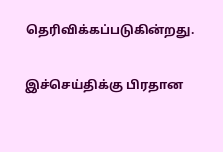தெரிவிக்கப்படுகின்றது.

இச்செய்திக்கு பிரதான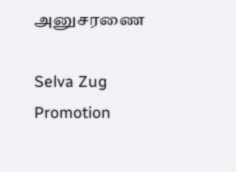அனுசரணை

Selva Zug Promotion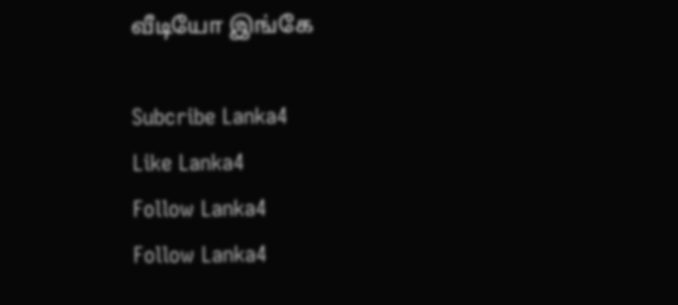வீடியோ இங்கே

Subcribe Lanka4
Like Lanka4
Follow Lanka4
Follow Lanka4